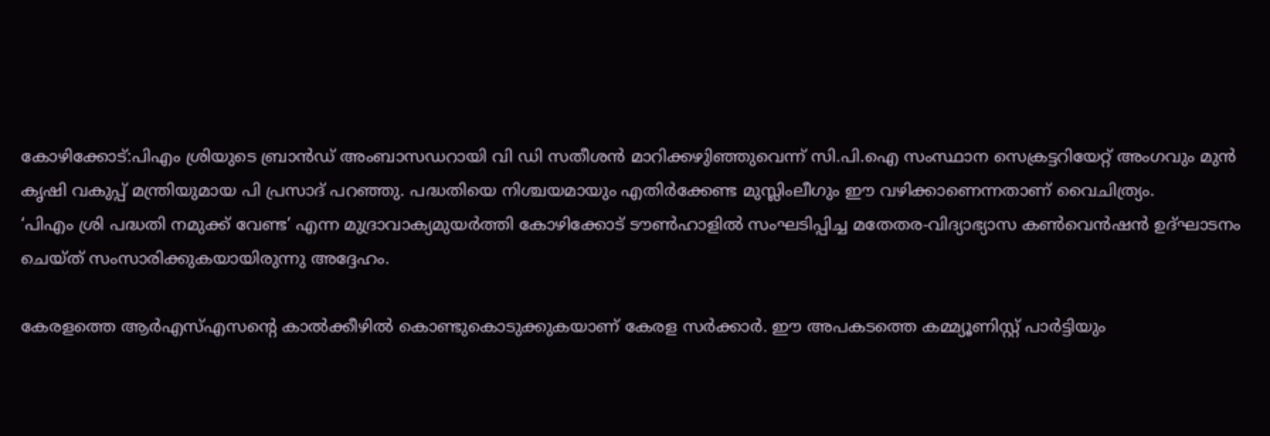കോഴിക്കോട്:പിഎം ശ്രിയുടെ ബ്രാൻഡ് അംബാസഡറായി വി ഡി സതീശൻ മാറിക്കഴുിഞ്ഞുവെന്ന് സി.പി.ഐ സംസ്ഥാന സെക്രട്ടറിയേറ്റ് അംഗവും മുൻ കൃഷി വകുപ്പ് മന്ത്രിയുമായ പി പ്രസാദ് പറഞ്ഞു. പദ്ധതിയെ നിശ്ചയമായും എതിർക്കേണ്ട മുസ്ലിംലീഗും ഈ വഴിക്കാണെന്നതാണ് വൈചിത്ര്യം.
‘പിഎം ശ്രി പദ്ധതി നമുക്ക് വേണ്ട’ എന്ന മുദ്രാവാക്യമുയർത്തി കോഴിക്കോട് ടൗൺഹാളിൽ സംഘടിപ്പിച്ച മതേതര-വിദ്യാഭ്യാസ കൺവെൻഷൻ ഉദ്ഘാടനം ചെയ്ത് സംസാരിക്കുകയായിരുന്നു അദ്ദേഹം.

കേരളത്തെ ആർഎസ്എസന്റെ കാൽക്കീഴിൽ കൊണ്ടുകൊടുക്കുകയാണ് കേരള സർക്കാർ. ഈ അപകടത്തെ കമ്മ്യൂണിസ്റ്റ് പാർട്ടിയും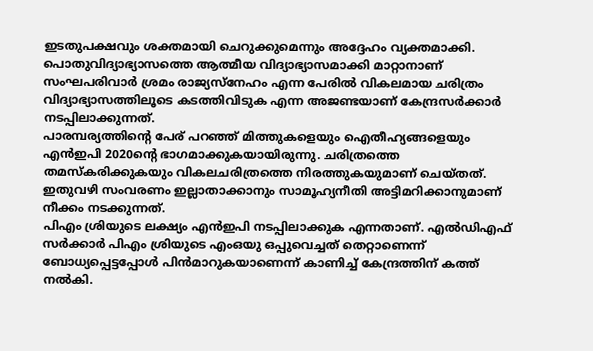ഇടതുപക്ഷവും ശക്തമായി ചെറുക്കുമെന്നും അദ്ദേഹം വ്യക്തമാക്കി.
പൊതുവിദ്യാഭ്യാസത്തെ ആത്മീയ വിദ്യാഭ്യാസമാക്കി മാറ്റാനാണ് സംഘപരിവാർ ശ്രമം രാജ്യസ്നേഹം എന്ന പേരിൽ വികലമായ ചരിത്രം വിദ്യാഭ്യാസത്തിലൂടെ കടത്തിവിടുക എന്ന അജണ്ടയാണ് കേന്ദ്രസർക്കാർ നടപ്പിലാക്കുന്നത്.
പാരമ്പര്യത്തിന്റെ പേര് പറഞ്ഞ് മിത്തുകളെയും ഐതീഹ്യങ്ങളെയും എൻഇപി 2020ന്റെ ഭാഗമാക്കുകയായിരുന്നു. ചരിത്രത്തെ തമസ്കരിക്കുകയും വികലചരിത്രത്തെ നിരത്തുകയുമാണ് ചെയ്തത്. ഇതുവഴി സംവരണം ഇല്ലാതാക്കാനും സാമൂഹ്യനീതി അട്ടിമറിക്കാനുമാണ് നീക്കം നടക്കുന്നത്.
പിഎം ശ്രിയുടെ ലക്ഷ്യം എൻഇപി നടപ്പിലാക്കുക എന്നതാണ്. എൽഡിഎഫ് സർക്കാർ പിഎം ശ്രിയുടെ എംഒയു ഒപ്പുവെച്ചത് തെറ്റാണെന്ന് ബോധ്യപ്പെട്ടപ്പോൾ പിൻമാറുകയാണെന്ന് കാണിച്ച് കേന്ദ്രത്തിന് കത്ത് നൽകി.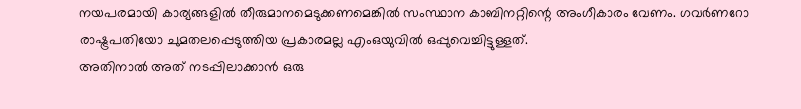നയപരമായി കാര്യങ്ങളിൽ തീരുമാനമെടുക്കണമെങ്കിൽ സംസ്ഥാന കാബിനറ്റിന്റെ അംഗീകാരം വേണം. ഗവർണറോ രാഷ്ട്രപതിയോ ചുമതലപ്പെടുത്തിയ പ്രകാരമല്ല എംഒയുവിൽ ഒപ്പുവെച്ചിട്ടുള്ളത്.
അതിനാൽ അത് നടപ്പിലാക്കാൻ ഒരു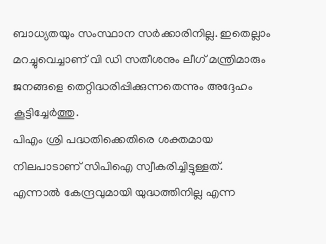ബാധ്യതയും സംസ്ഥാന സർക്കാരിനില്ല. ഇതെല്ലാം മറച്ചുവെച്ചാണ് വി ഡി സതീശനും ലീഗ് മന്ത്രിമാരും ജനങ്ങളെ തെറ്റിദ്ധരിപ്പിക്കുന്നതെന്നും അദ്ദേഹം കൂട്ടിച്ചേർത്തു.
പിഎം ശ്രി പദ്ധതിക്കെതിരെ ശക്തമായ നിലപാടാണ് സിപിഐ സ്വീകരിച്ചിട്ടുള്ളത്. എന്നാൽ കേന്ദ്രവുമായി യുദ്ധത്തിനില്ല എന്ന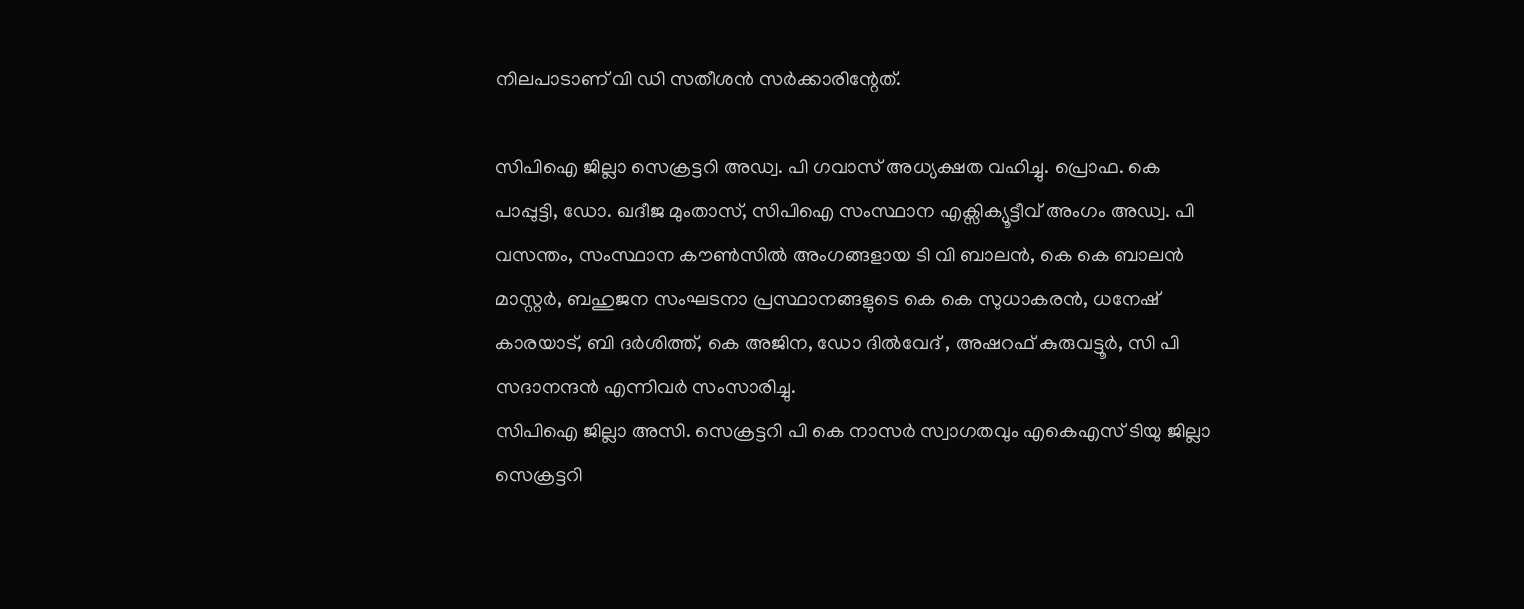നിലപാടാണ് വി ഡി സതീശൻ സർക്കാരിന്റേത്.

സിപിഐ ജില്ലാ സെക്രട്ടറി അഡ്വ. പി ഗവാസ് അധ്യക്ഷത വഹിച്ചു. പ്രൊഫ. കെ പാപ്പുട്ടി, ഡോ. ഖദീജ മുംതാസ്, സിപിഐ സംസ്ഥാന എക്സിക്യൂട്ടീവ് അംഗം അഡ്വ. പി വസന്തം, സംസ്ഥാന കൗൺസിൽ അംഗങ്ങളായ ടി വി ബാലൻ, കെ കെ ബാലൻ മാസ്റ്റർ, ബഹുജന സംഘടനാ പ്രസ്ഥാനങ്ങളുടെ കെ കെ സുധാകരൻ, ധനേഷ് കാരയാട്, ബി ദർശിത്ത്, കെ അജിന, ഡോ ദിൽവേദ് , അഷറഫ് കുരുവട്ടൂർ, സി പി സദാനന്ദൻ എന്നിവർ സംസാരിച്ചു.
സിപിഐ ജില്ലാ അസി. സെക്രട്ടറി പി കെ നാസർ സ്വാഗതവും എകെഎസ് ടിയു ജില്ലാ സെക്രട്ടറി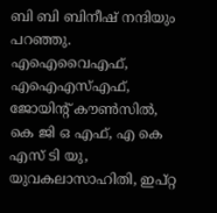ബി ബി ബിനീഷ് നന്ദിയും പറഞ്ഞു.
എഐവൈഎഫ്, എഐഎസ്എഫ്, ജോയിന്റ് കൗൺസിൽ, കെ ജി ഒ എഫ്, എ കെ എസ് ടി യു, യുവകലാസാഹിതി, ഇപ്റ്റ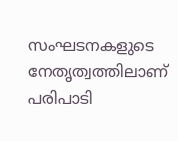സംഘടനകളുടെ നേതൃത്വത്തിലാണ് പരിപാടി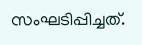സംഘടിപ്പിച്ചത്.